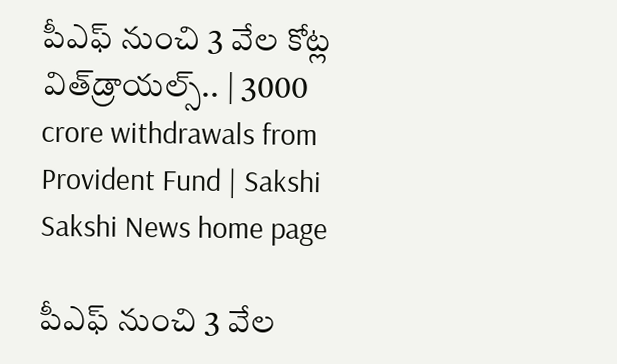పీఎఫ్‌ నుంచి 3 వేల కోట్ల విత్‌డ్రాయల్స్‌.. | 3000 crore withdrawals from Provident Fund | Sakshi
Sakshi News home page

పీఎఫ్‌ నుంచి 3 వేల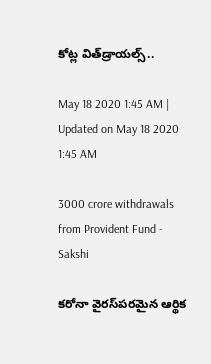కోట్ల విత్‌డ్రాయల్స్‌..

May 18 2020 1:45 AM | Updated on May 18 2020 1:45 AM

3000 crore withdrawals from Provident Fund - Sakshi

కరోనా వైరస్‌పరమైన ఆర్థిక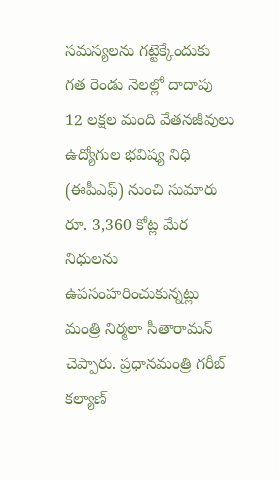సమస్యలను గట్టెక్కేందుకు గత రెండు నెలల్లో దాదాపు 12 లక్షల మంది వేతనజీవులు ఉద్యోగుల భవిష్య నిధి (ఈపీఎఫ్‌) నుంచి సుమారు రూ. 3,360 కోట్ల మేర నిధులను ఉపసంహరించుకున్నట్లు మంత్రి నిర్మలా సీతారామన్‌ చెప్పారు. ప్రధానమంత్రి గరీబ్‌ కల్యాణ్‌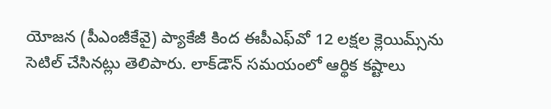యోజన (పీఎంజీకేవై) ప్యాకేజీ కింద ఈపీఎఫ్‌వో 12 లక్షల క్లెయిమ్స్‌ను సెటిల్‌ చేసినట్లు తెలిపారు. లాక్‌డౌన్‌ సమయంలో ఆర్థిక కష్టాలు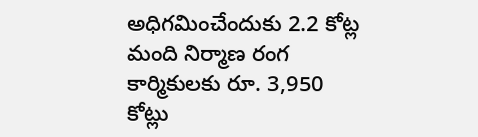అధిగమించేందుకు 2.2 కోట్ల మంది నిర్మాణ రంగ కార్మికులకు రూ. 3,950 కోట్లు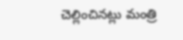చెల్లించినట్లు మంత్రి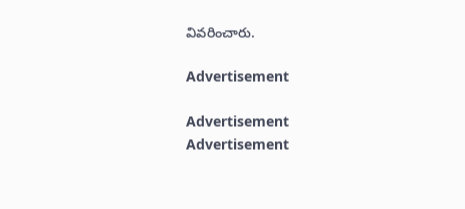వివరించారు.

Advertisement

Advertisement
Advertisement